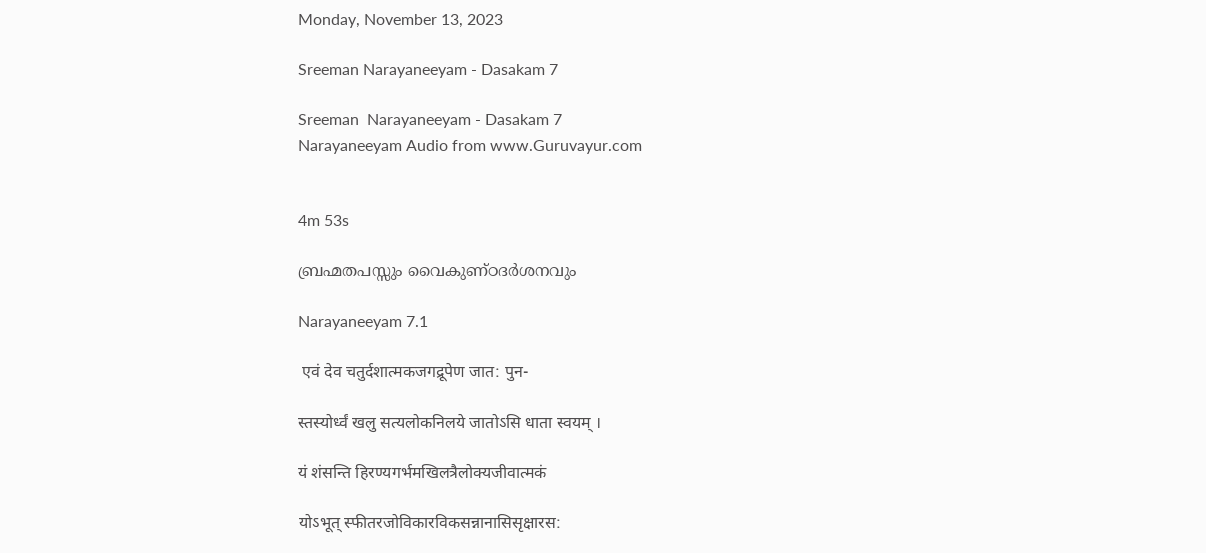Monday, November 13, 2023

Sreeman Narayaneeyam - Dasakam 7

Sreeman  Narayaneeyam - Dasakam 7
Narayaneeyam Audio from www.Guruvayur.com


4m 53s

ബ്രഹ്മതപസ്സും വൈകുണ്ഠദർശനവും

Narayaneeyam 7.1

 एवं देव चतुर्दशात्मकजगद्रूपेण जात: पुन-

स्तस्योर्ध्वं खलु सत्यलोकनिलये जातोऽसि धाता स्वयम् ।

यं शंसन्ति हिरण्यगर्भमखिलत्रैलोक्यजीवात्मकं

योऽभूत् स्फीतरजोविकारविकसन्नानासिसृक्षारस: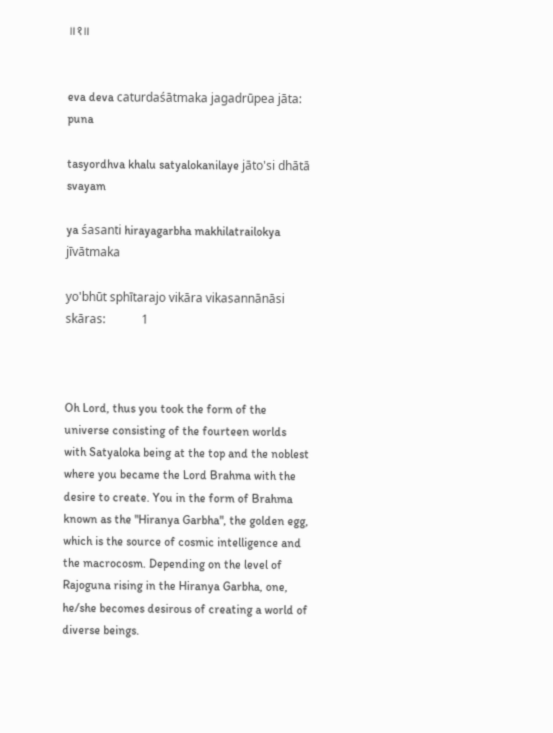॥१॥


eva deva caturdaśātmaka jagadrūpea jāta: puna

tasyordhva khalu satyalokanilaye jāto'si dhātā svayam

ya śasanti hirayagarbha makhilatrailokya jīvātmaka

yo'bhūt sphītarajo vikāra vikasannānāsi skāras:            1



Oh Lord, thus you took the form of the universe consisting of the fourteen worlds with Satyaloka being at the top and the noblest where you became the Lord Brahma with the desire to create. You in the form of Brahma known as the "Hiranya Garbha", the golden egg, which is the source of cosmic intelligence and the macrocosm. Depending on the level of Rajoguna rising in the Hiranya Garbha, one, he/she becomes desirous of creating a world of diverse beings.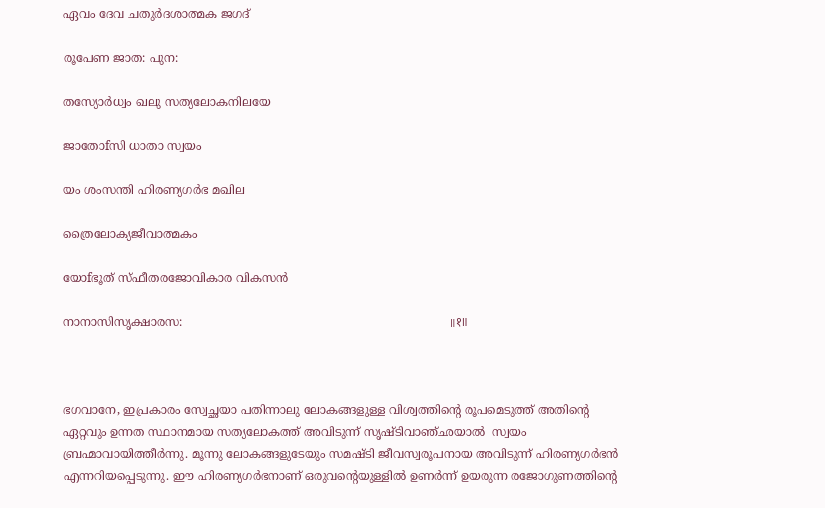ഏവം ദേവ ചതുര്‍ദശാത്മക ജഗദ്

രൂപേണ ജാത: പുന:

തസ്യോർധ്വം ഖലു സത്യലോകനിലയേ

ജാതോfസി ധാതാ സ്വയം

യം ശംസന്തി ഹിരണ്യഗർഭ മഖില

ത്രൈലോക്യജീവാത്മകം

യോfഭൂത് സ്ഫീതരജോവികാര വികസൻ

നാനാസിസൃക്ഷാരസ:                                                                        ॥१॥



ഭഗവാനേ, ഇപ്രകാരം സ്വേച്ഛയാ പതിന്നാലു ലോകങ്ങളുള്ള വിശ്വത്തിന്റെ രൂപമെടുത്ത് അതിന്റെ  ഏറ്റവും ഉന്നത സ്ഥാനമായ സത്യലോകത്ത് അവിടുന്ന് സൃഷ്ടിവാഞ്ഛയാൽ  സ്വയം ബ്രഹ്മാവായിത്തീർന്നു. മൂന്നു ലോകങ്ങളുടേയും സമഷ്ടി ജീവസ്വരൂപനായ അവിടുന്ന് ഹിരണ്യഗർഭൻ എന്നറിയപ്പെടുന്നു. ഈ ഹിരണ്യഗർഭനാണ് ഒരുവന്റെയുള്ളിൽ ഉണർന്ന് ഉയരുന്ന രജോഗുണത്തിന്റെ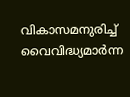വികാസമനുരിച്ച് വൈവിദ്ധ്യമാർന്ന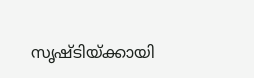സൃഷ്‌ടിയ്ക്കായി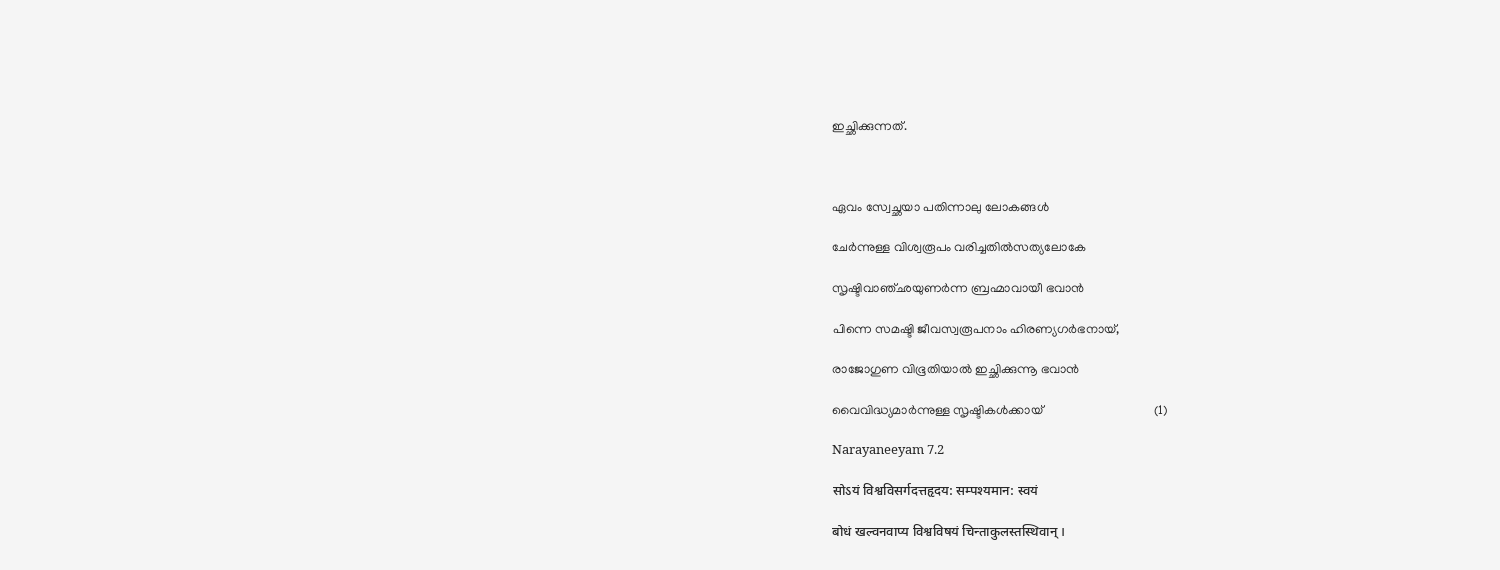ഇച്ഛിക്കുന്നത്.



ഏവം സ്വേച്ഛയാ പതിന്നാലു ലോകങ്ങൾ

ചേർന്നുള്ള വിശ്വരൂപം വരിച്ചതിൽസത്യലോകേ

സൃഷ്ടിവാഞ്ഛയുണർന്ന ബ്രഹ്മാവായീ ഭവാൻ

പിന്നെ സമഷ്ടി ജീവസ്വരൂപനാം ഹിരണ്യഗർഭനായ്,

രാജോഗുണ വിഭൂതിയാൽ ഇച്ഛിക്കുന്നൂ ഭവാൻ

വൈവിദ്ധ്യമാർന്നുള്ള സൃഷ്ടികൾക്കായ്                                   (1)

Narayaneeyam 7.2

सोऽयं विश्वविसर्गदत्तहृदय: सम्पश्यमान: स्वयं

बोधं खल्वनवाप्य विश्वविषयं चिन्ताकुलस्तस्थिवान् ।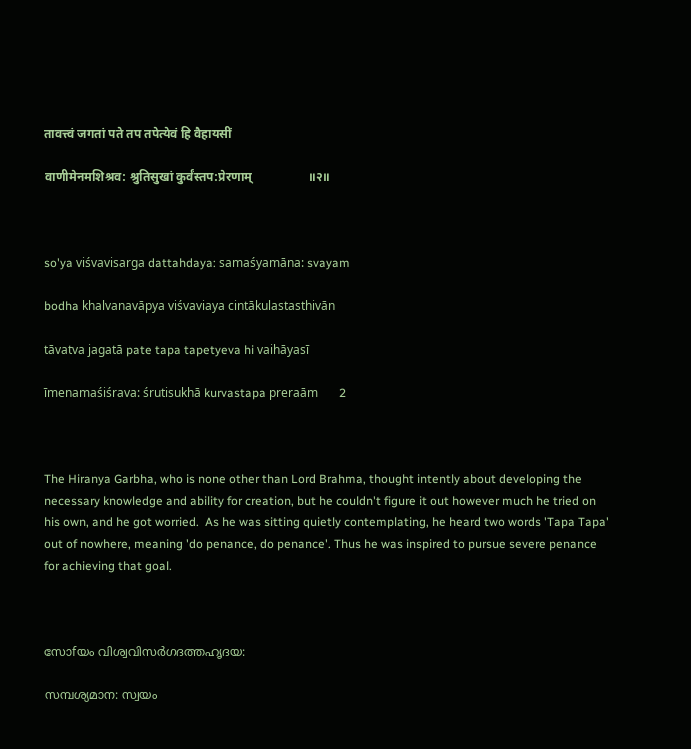तावत्त्वं जगतां पते तप तपेत्येवं हि वैहायसीं

वाणीमेनमशिश्रव: श्रुतिसुखां कुर्वंस्तप:प्रेरणाम्                  ॥२॥



so'ya viśvavisarga dattahdaya: samaśyamāna: svayam

bodha khalvanavāpya viśvaviaya cintākulastasthivān

tāvatva jagatā pate tapa tapetyeva hi vaihāyasī

īmenamaśiśrava: śrutisukhā kurvastapa preraām       2



The Hiranya Garbha, who is none other than Lord Brahma, thought intently about developing the necessary knowledge and ability for creation, but he couldn't figure it out however much he tried on his own, and he got worried.  As he was sitting quietly contemplating, he heard two words 'Tapa Tapa' out of nowhere, meaning 'do penance, do penance'. Thus he was inspired to pursue severe penance for achieving that goal.



സോfയം വിശ്വവിസർഗദത്തഹൃദയ:

സമ്പശ്യമാന: സ്വയം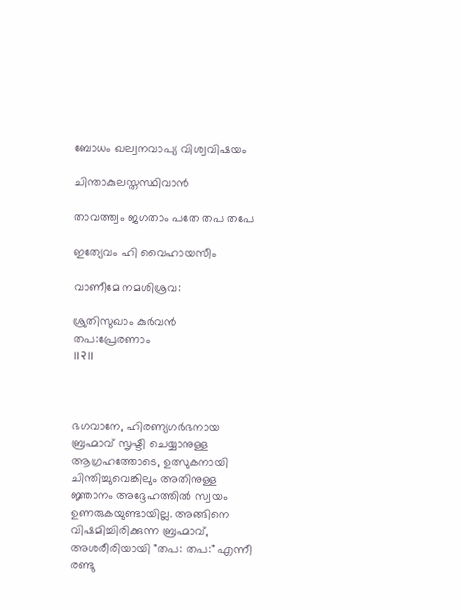ബോധം ഖല്വനവാപ്യ വിശ്വവിഷയം

ചിന്താകുലസ്തസ്ഥിവാന്‍

താവത്ത്വം ജഗതാം പതേ തപ തപേ

ഇത്യേവം ഹി വൈഹായസീം

വാണീമേ നമശിശ്രവ:

ശ്രുതിസുഖാം കുർവൻ തപ:പ്രേരണാം                                                ॥२॥



ഭഗവാനേ, ഹിരണ്യഗർഭനായ ബ്രഹ്മാവ് സൃഷ്ടി ചെയ്യാനുള്ള ആഗ്രഹത്തോടെ, ഉത്സുകനായി ചിന്തിച്ചുവെങ്കിലും അതിനുള്ള ജ്ഞാനം അദ്ദേഹത്തിൽ സ്വയം ഉണരുകയുണ്ടായില്ല. അങ്ങിനെ വിഷമിച്ചിരിക്കുന്ന ബ്രഹ്മാവ്, അശരീരിയായി "തപ: തപ:" എന്നീ രണ്ടു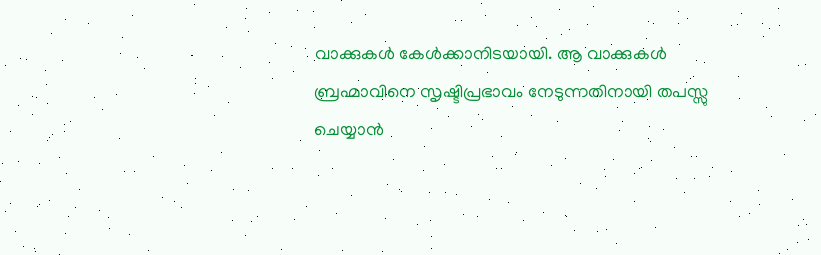വാക്കുകൾ കേൾക്കാനിടയായി. ആ വാക്കുകൾ ബ്രഹ്മാവിനെ സൃഷ്ടിപ്രഭാവം നേടുന്നതിനായി തപസ്സു ചെയ്യാൻ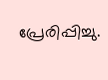പ്രേരിപ്പിച്ചു.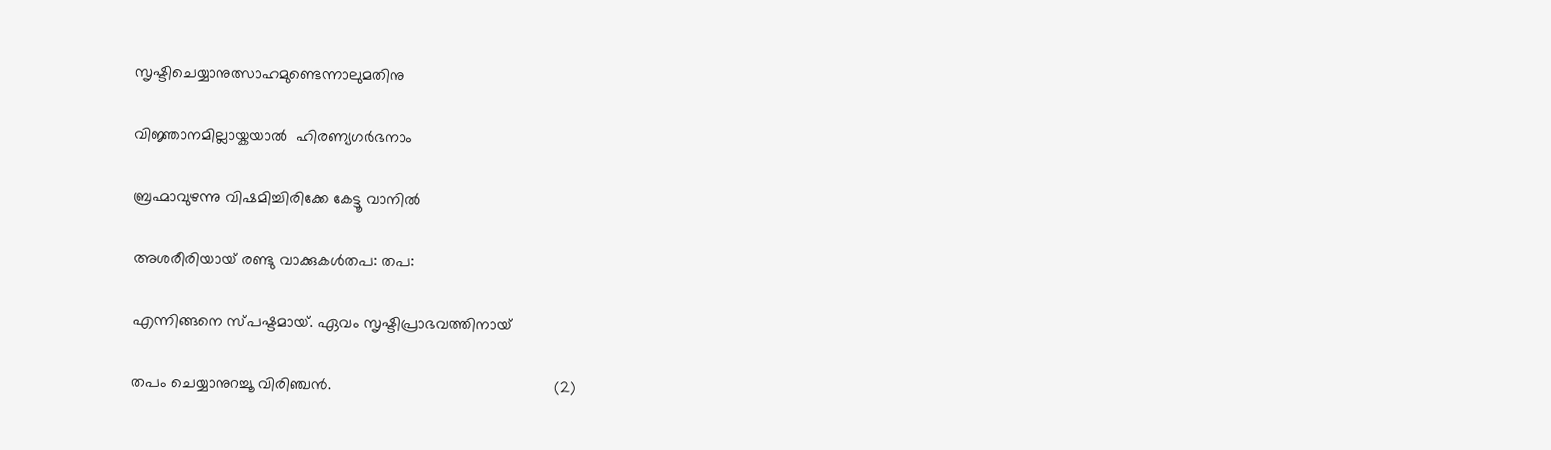സൃഷ്ടിചെയ്യാനുത്സാഹമുണ്ടെന്നാലുമതിനു

വിജ്ഞാനമില്ലായ്കയാൽ  ഹിരണ്യഗർഭനാം

ബ്രഹ്മാവുഴന്നു വിഷമിച്ചിരിക്കേ കേട്ടൂ വാനിൽ

അശരീരിയായ് രണ്ടു വാക്കുകൾതപ: തപ:

എന്നിങ്ങനെ സ്പഷ്ടമായ്. ഏവം സൃഷ്ടിപ്രാഭവത്തിനായ്

തപം ചെയ്യാനുറച്ചൂ വിരിഞ്ചൻ.                                                   (2)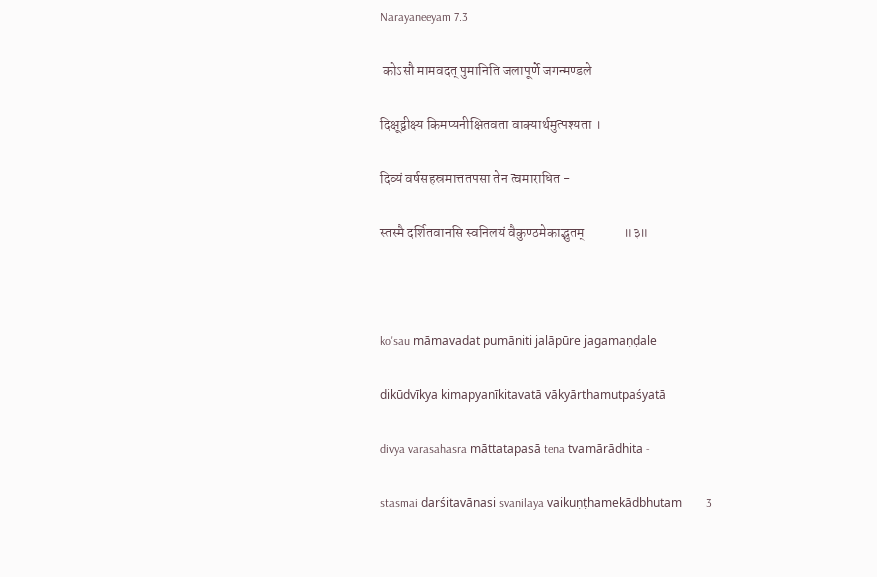Narayaneeyam 7.3

 कोऽसौ मामवदत् पुमानिति जलापूर्णे जगन्मण्डले

दिक्षूद्वीक्ष्य किमप्यनीक्षितवता वाक्यार्थमुत्पश्यता ।

दिव्यं वर्षसहस्रमात्ततपसा तेन त्वमाराधित -

स्तस्मै दर्शितवानसि स्वनिलयं वैकुण्ठमेकाद्भुतम्              ॥३॥



ko'sau māmavadat pumāniti jalāpūre jagamaṇḍale

dikūdvīkya kimapyanīkitavatā vākyārthamutpaśyatā

divya varasahasra māttatapasā tena tvamārādhita -

stasmai darśitavānasi svanilaya vaikuṇṭhamekādbhutam        3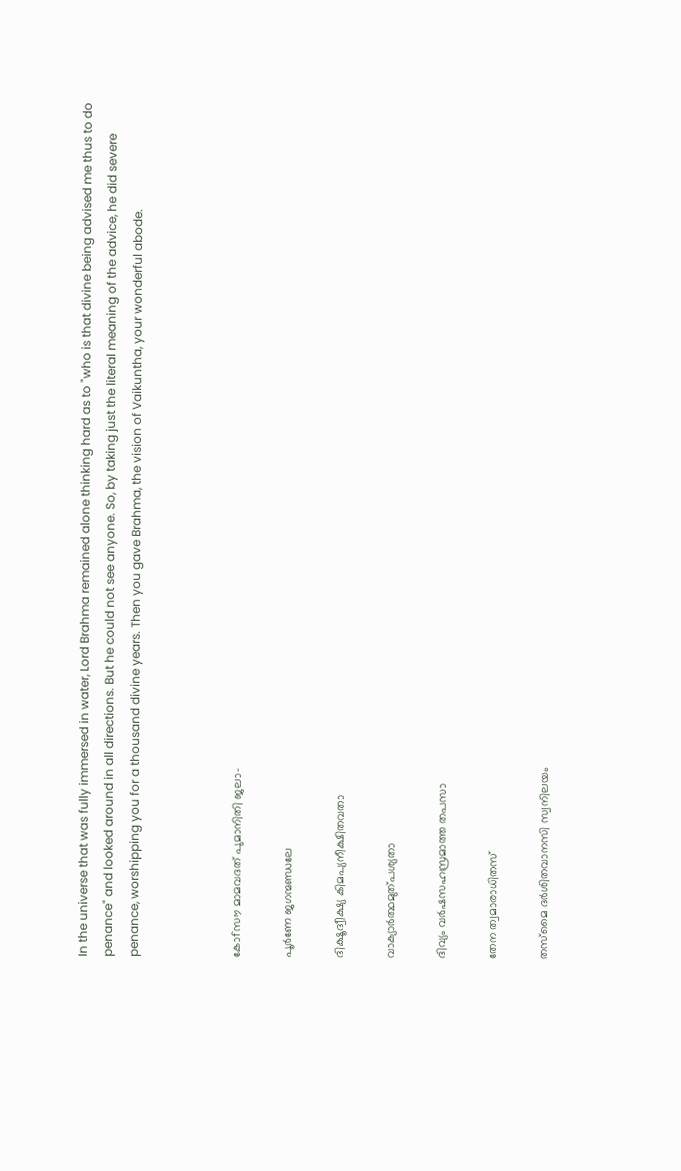In the universe that was fully immersed in water, Lord Brahma remained alone thinking hard as to "who is that divine being advised me thus to do penance" and looked around in all directions. But he could not see anyone. So, by taking just the literal meaning of the advice, he did severe penance, worshipping you for a thousand divine years. Then you gave Brahma, the vision of Vaikuntha, your wonderful abode.



കോfസൗ മാമവദത് പുമാനിതി ജലാ-

പൂർണേ ജഗന്മണ്ഡലേ

ദിക്ഷൂദ്വീക്ഷ്യ കിമപ്യനീക്ഷിതവതാ

വാക്യാർത്ഥമുത്പശ്യതാ

ദിവ്യം വർഷസഹസ്രമാത്ത തപസാ

തേന ത്വമാരാധിതസ്

തസ്മൈ ദർശിതവാനസി സ്വനിലയം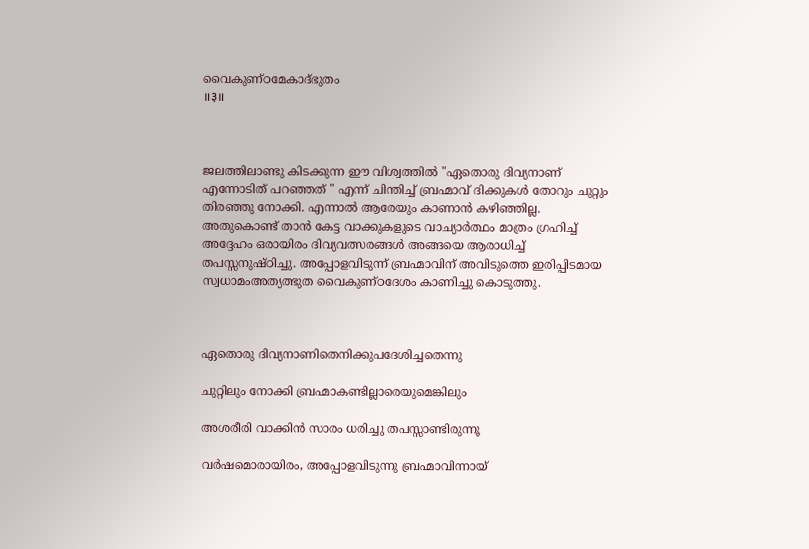വൈകുണ്ഠമേകാദ്ഭുതം                                                                       ॥३॥



ജലത്തിലാണ്ടു കിടക്കുന്ന ഈ വിശ്വത്തിൽ "ഏതൊരു ദിവ്യനാണ് എന്നോടിത് പറഞ്ഞത് " എന്ന് ചിന്തിച്ച് ബ്രഹ്മാവ് ദിക്കുകൾ തോറും ചുറ്റും തിരഞ്ഞു നോക്കി. എന്നാൽ ആരേയും കാണാൻ കഴിഞ്ഞില്ല. അതുകൊണ്ട് താൻ കേട്ട വാക്കുകളുടെ വാച്യാർത്ഥം മാത്രം ഗ്രഹിച്ച് അദ്ദേഹം ഒരായിരം ദിവ്യവത്സരങ്ങൾ അങ്ങയെ ആരാധിച്ച് തപസ്സനുഷ്ഠിച്ചു. അപ്പോളവിടുന്ന് ബ്രഹ്മാവിന് അവിടുത്തെ ഇരിപ്പിടമായ സ്വധാമംഅത്യത്ഭുത വൈകുണ്ഠദേശം കാണിച്ചു കൊടുത്തു.



ഏതൊരു ദിവ്യനാണിതെനിക്കുപദേശിച്ചതെന്നു

ചുറ്റിലും നോക്കി ബ്രഹ്മാകണ്ടില്ലാരെയുമെങ്കിലും

അശരീരി വാക്കിൻ സാരം ധരിച്ചു തപസ്സാണ്ടിരുന്നൂ

വർഷമൊരായിരം, അപ്പോളവിടുന്നു ബ്രഹ്മാവിന്നായ്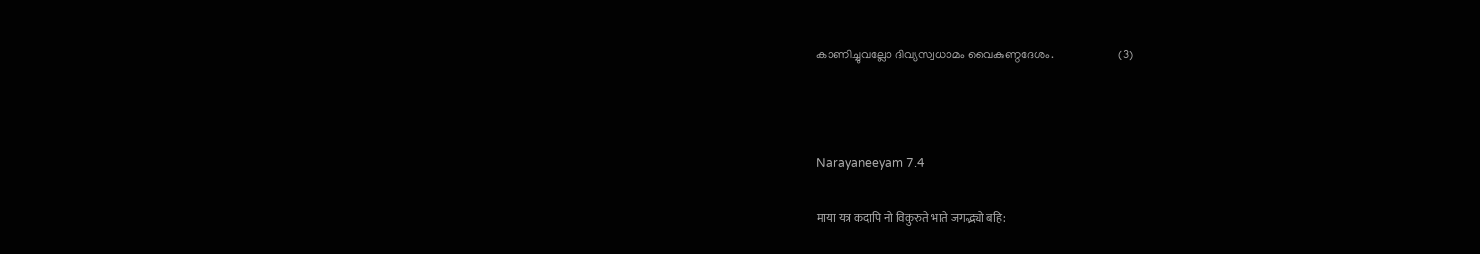കാണിച്ചുവല്ലോ ദിവ്യസ്വധാമം വൈകുണ്ഠദേശം.                      (3)



Narayaneeyam 7.4

माया यत्र कदापि नो विकुरुते भाते जगद्भ्यो बहि: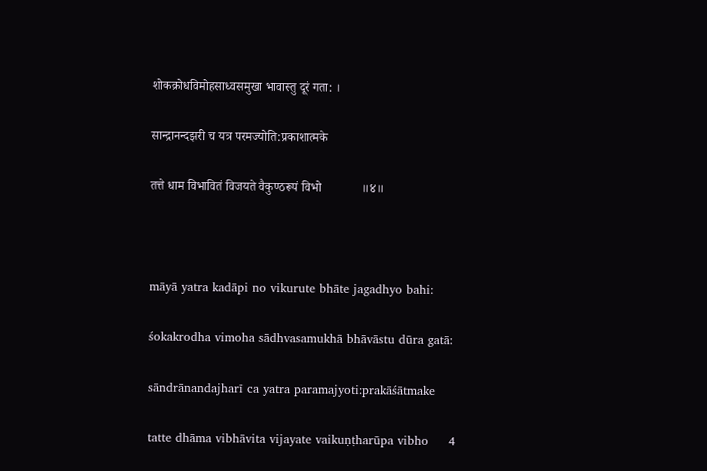शोकक्रोधविमोहसाध्वसमुखा भावास्तु दूरं गता: ।

सान्द्रानन्दझरी च यत्र परमज्योति:प्रकाशात्मके

तत्ते धाम विभावितं विजयते वैकुण्ठरूपं विभो             ॥४॥



māyā yatra kadāpi no vikurute bhāte jagadhyo bahi:

śokakrodha vimoha sādhvasamukhā bhāvāstu dūra gatā:

sāndrānandajharī ca yatra paramajyoti:prakāśātmake

tatte dhāma vibhāvita vijayate vaikuṇṭharūpa vibho     4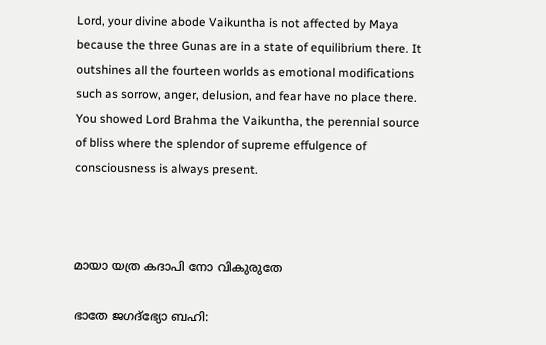Lord, your divine abode Vaikuntha is not affected by Maya because the three Gunas are in a state of equilibrium there. It outshines all the fourteen worlds as emotional modifications such as sorrow, anger, delusion, and fear have no place there. You showed Lord Brahma the Vaikuntha, the perennial source of bliss where the splendor of supreme effulgence of consciousness is always present.



മായാ യത്ര കദാപി നോ വികുരുതേ

ഭാതേ ജഗദ്ഭ്യോ ബഹി: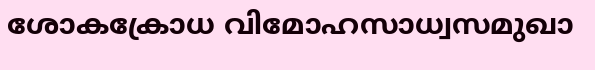ശോകക്രോധ വിമോഹസാധ്വസമുഖാ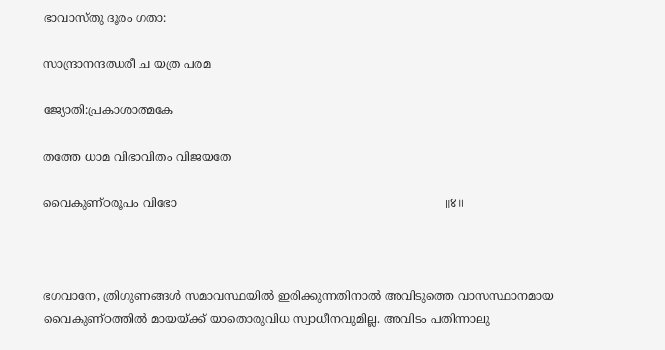ഭാവാസ്തു ദൂരം ഗതാ:

സാന്ദ്രാനന്ദഝരീ ച യത്ര പരമ

ജ്യോതി:പ്രകാശാത്മകേ

തത്തേ ധാമ വിഭാവിതം വിജയതേ

വൈകുണ്ഠരൂപം വിഭോ                                                                        ॥४॥



ഭഗവാനേ, ത്രിഗുണങ്ങൾ സമാവസ്ഥയിൽ ഇരിക്കുന്നതിനാൽ അവിടുത്തെ വാസസ്ഥാനമായ വൈകുണ്ഠത്തിൽ മായയ്ക്ക് യാതൊരുവിധ സ്വാധീനവുമില്ല. അവിടം പതിന്നാലു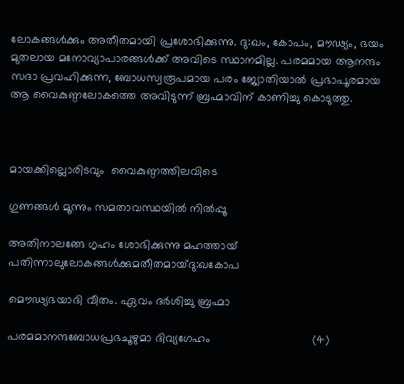ലോകങ്ങൾക്കും അതീതമായി പ്രശോഭിക്കുന്നു. ദു:ഖം, കോപം, മൗഢ്യം, ഭയം മുതലായ മനോവ്യാപാരങ്ങൾക്ക് അവിടെ സ്ഥാനമില്ല. പരമമായ ആനന്ദം സദാ പ്രവഹിക്കുന്ന, ബോധസ്വരൂപമായ പരം ജ്യോതിയാൽ പ്രഭാപൂരമായ ആ വൈകുണ്ഠലോകത്തെ അവിടുന്ന് ബ്രഹ്മാവിന് കാണിച്ചു കൊടുത്തു.



മായക്കില്ലൊരിടവും  വൈകുണ്ഠത്തിലവിടെ

ഗുണങ്ങൾ മൂന്നും സമതാവസ്ഥയിൽ നിൽപ്പൂ

അതിനാലങ്ങേ ഗൃഹം ശോഭിക്കുന്നു മഹത്തായ് പതിന്നാലുലോകങ്ങൾക്കുമതീതമായ്ദു:ഖകോപ

മൌഢ്യഭയാദി വീതം. ഏവം ദർശിച്ചു ബ്രഹ്മാ

പരമമാനന്ദബോധപ്രഭചൂഴുമാ ദിവ്യഗേഹം                               (4)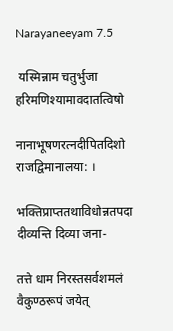Narayaneeyam 7.5

 यस्मिन्नाम चतुर्भुजा हरिमणिश्यामावदातत्विषो

नानाभूषणरत्नदीपितदिशो राजद्विमानालया: ।

भक्तिप्राप्ततथाविधोन्नतपदा दीव्यन्ति दिव्या जना-

तत्ते धाम निरस्तसर्वशमलं वैकुण्ठरूपं जयेत्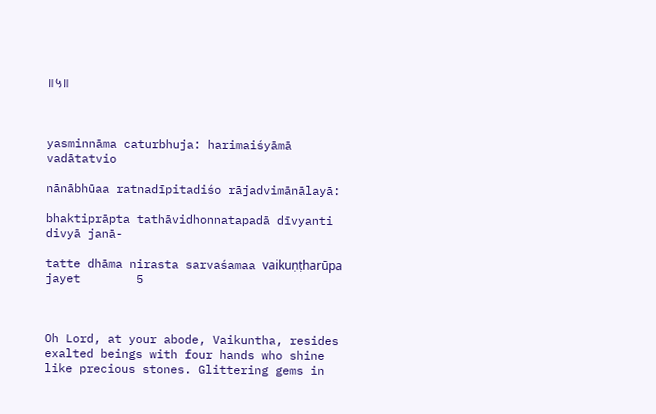॥५॥



yasminnāma caturbhuja: harimaiśyāmā vadātatvio

nānābhūaa ratnadīpitadiśo rājadvimānālayā:

bhaktiprāpta tathāvidhonnatapadā dīvyanti divyā janā-

tatte dhāma nirasta sarvaśamaa vaikuṇṭharūpa jayet        5



Oh Lord, at your abode, Vaikuntha, resides exalted beings with four hands who shine like precious stones. Glittering gems in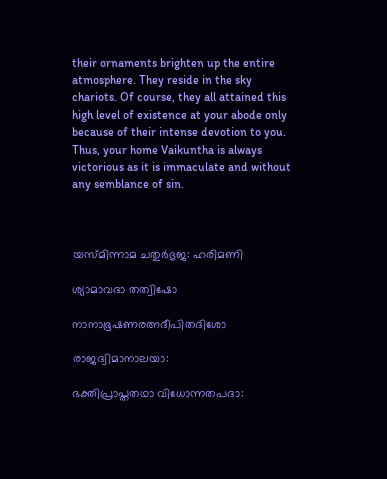their ornaments brighten up the entire atmosphere. They reside in the sky chariots. Of course, they all attained this high level of existence at your abode only because of their intense devotion to you.  Thus, your home Vaikuntha is always victorious as it is immaculate and without any semblance of sin.



യസ്മിന്നാമ ചതുർഭുജ: ഹരിമണി

ശ്യാമാവദാ തത്വിഷോ

നാനാഭൂഷണരത്നദീപിതദിശോ

രാജദ്വിമാനാലയാ:

ഭക്തിപ്രാപ്തതഥാ വിധോന്നതപദാ: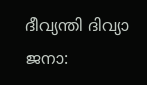ദീവ്യന്തി ദിവ്യാ ജനാ: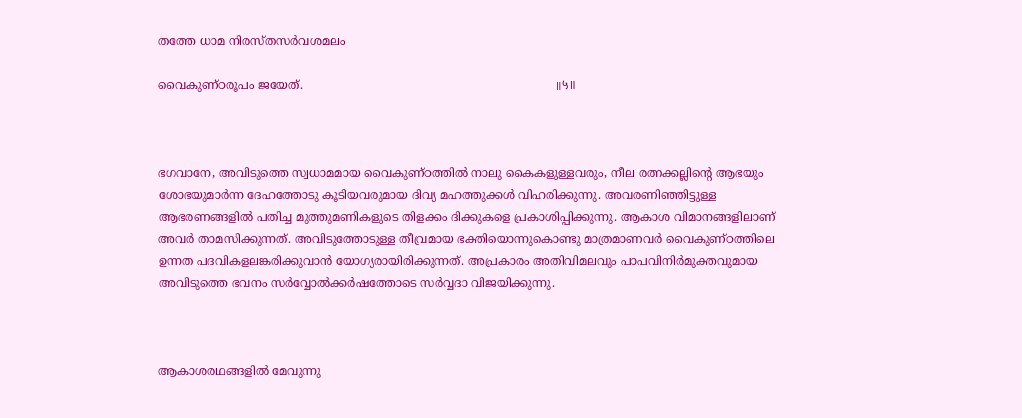തത്തേ ധാമ നിരസ്തസർവശമലം

വൈകുണ്ഠരൂപം ജയേത്.                                                                    ॥५॥



ഭഗവാനേ, അവിടുത്തെ സ്വധാമമായ വൈകുണ്ഠത്തിൽ നാലു കൈകളുള്ളവരും, നീല രത്നക്കല്ലിന്റെ ആഭയും ശോഭയുമാർന്ന ദേഹത്തോടു കൂടിയവരുമായ ദിവ്യ മഹത്തുക്കൾ വിഹരിക്കുന്നു. അവരണിഞ്ഞിട്ടുള്ള ആഭരണങ്ങളിൽ പതിച്ച മുത്തുമണികളുടെ തിളക്കം ദിക്കുകളെ പ്രകാശിപ്പിക്കുന്നു. ആകാശ വിമാനങ്ങളിലാണ് അവർ താമസിക്കുന്നത്. അവിടുത്തോടുള്ള തീവ്രമായ ഭക്തിയൊന്നുകൊണ്ടു മാത്രമാണവർ വൈകുണ്ഠത്തിലെ ഉന്നത പദവികളലങ്കരിക്കുവാൻ യോഗ്യരായിരിക്കുന്നത്. അപ്രകാരം അതിവിമലവും പാപവിനിർമുക്തവുമായ അവിടുത്തെ ഭവനം സർവ്വോൽക്കർഷത്തോടെ സർവ്വദാ വിജയിക്കുന്നു.



ആകാശരഥങ്ങളിൽ മേവുന്നു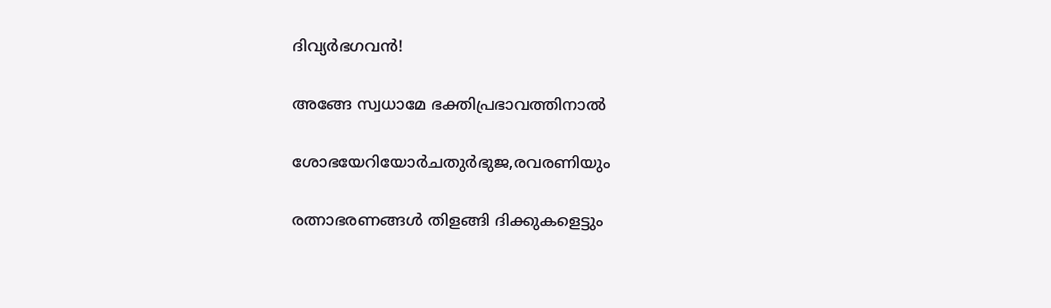ദിവ്യർഭഗവൻ!

അങ്ങേ സ്വധാമേ ഭക്തിപ്രഭാവത്തിനാൽ

ശോഭയേറിയോർചതുർഭുജ,രവരണിയും

രത്നാഭരണങ്ങൾ തിളങ്ങി ദിക്കുകളെട്ടും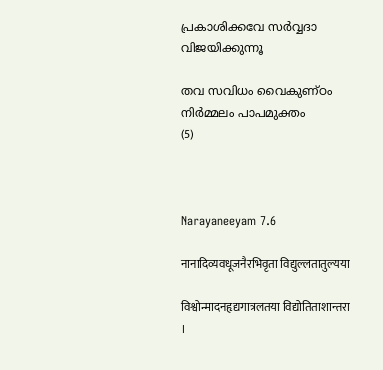പ്രകാശിക്കവേ സർവ്വദാ വിജയിക്കുന്നൂ

തവ സവിധം വൈകുണ്ഠം  നിർമ്മലം പാപമുക്തം                   (5)



Narayaneeyam 7.6

नानादिव्यवधूजनैरभिवृता विद्युल्लतातुल्यया

विश्वोन्मादनहृद्यगात्रलतया विद्योतिताशान्तरा ।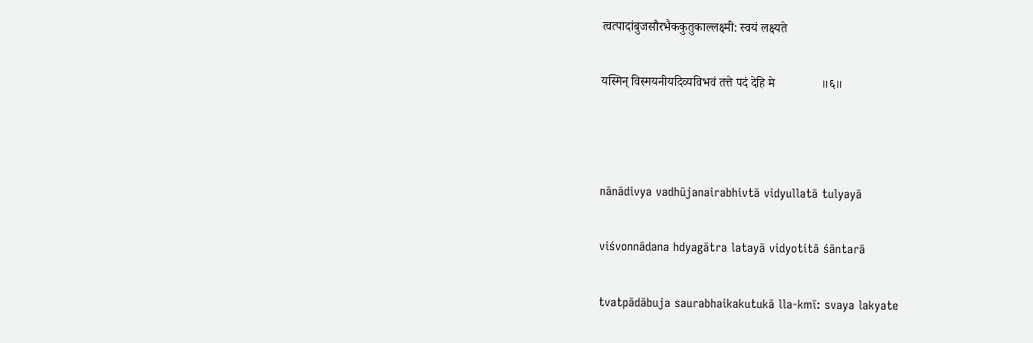त्वत्पादांबुजसौरभैककुतुकाल्लक्ष्मी: स्वयं लक्ष्यते

यस्मिन् विस्मयनीयदिव्यविभवं तत्ते पदं देहि मे               ॥६॥



nānādivya vadhūjanairabhivtā vidyullatā tulyayā

viśvonnādana hdyagātra latayā vidyotitā śāntarā

tvatpādābuja saurabhaikakutukā lla-kmī: svaya lakyate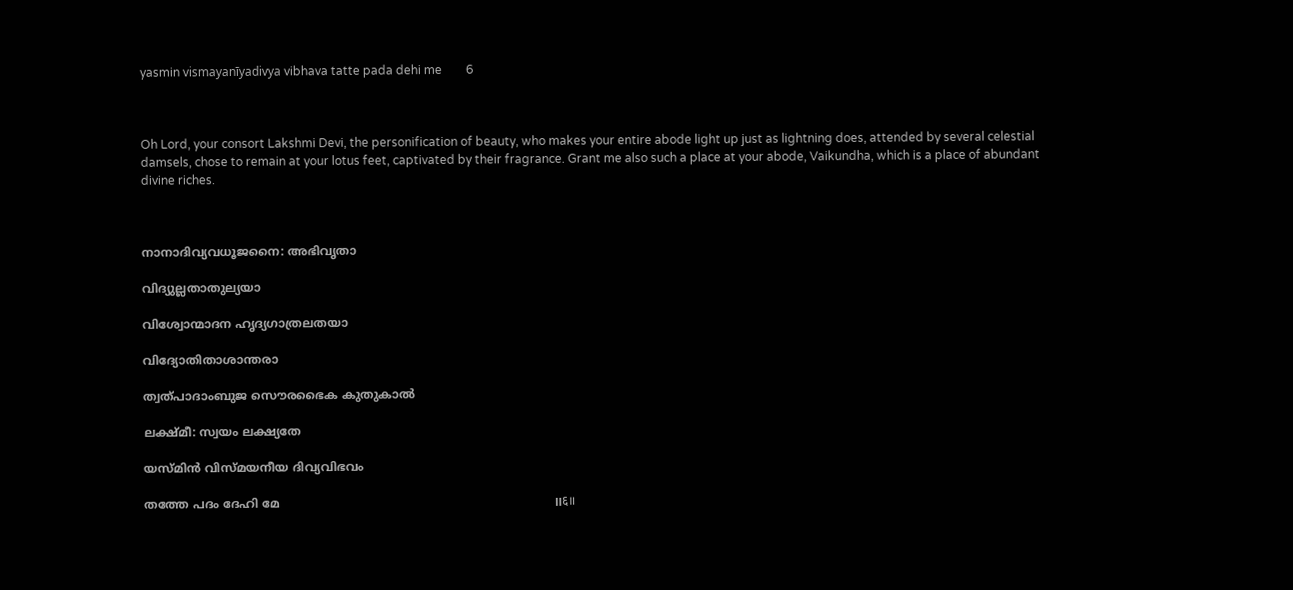yasmin vismayanīyadivya vibhava tatte pada dehi me        6



Oh Lord, your consort Lakshmi Devi, the personification of beauty, who makes your entire abode light up just as lightning does, attended by several celestial damsels, chose to remain at your lotus feet, captivated by their fragrance. Grant me also such a place at your abode, Vaikundha, which is a place of abundant divine riches.



നാനാദിവ്യവധൂജനൈ: അഭിവൃതാ

വിദ്യുല്ലതാതുല്യയാ

വിശ്വോന്മാദന ഹൃദ്യഗാത്രലതയാ

വിദ്യോതിതാശാന്തരാ

ത്വത്പാദാംബുജ സൌരഭൈക കുതുകാൽ

ലക്ഷ്മീ: സ്വയം ലക്ഷ്യതേ

യസ്മിന്‍ വിസ്മയനീയ ദിവ്യവിഭവം

തത്തേ പദം ദേഹി മേ                                                                          ॥६॥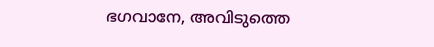ഭഗവാനേ, അവിടുത്തെ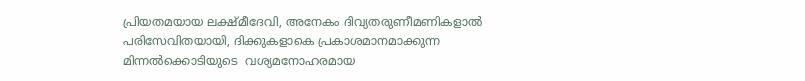പ്രിയതമയായ ലക്ഷ്മീദേവി, അനേകം ദിവ്യതരുണീമണികളാൽ പരിസേവിതയായി, ദിക്കുകളാകെ പ്രകാശമാനമാക്കുന്ന മിന്നൽക്കൊടിയുടെ  വശ്യമനോഹരമായ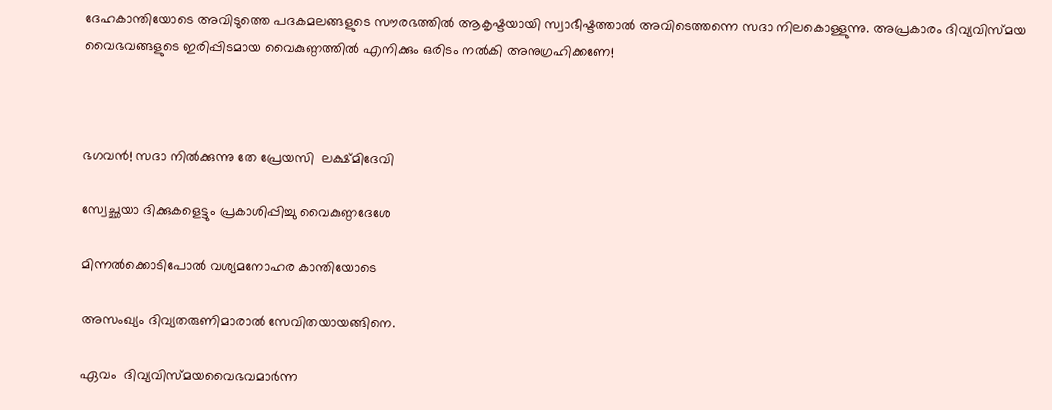ദേഹകാന്തിയോടെ അവിടുത്തെ പദകമലങ്ങളുടെ സൗരഭത്തിൽ ആകൃഷ്ടയായി സ്വാഭീഷ്ടത്താൽ അവിടെത്തന്നെ സദാ നിലകൊള്ളുന്നു. അപ്രകാരം ദിവ്യവിസ്മയ വൈഭവങ്ങളുടെ ഇരിപ്പിടമായ വൈകുണ്ഠത്തിൽ എനിക്കും ഒരിടം നൽകി അനുഗ്രഹിക്കണേ!



ഭഗവൻ! സദാ നിൽക്കുന്നു തേ പ്രേയസി  ലക്ഷ്മിദേവി

സ്വേച്ഛയാ ദിക്കുകളെട്ടും പ്രകാശിപ്പിച്ചു വൈകുണ്ഠദേശേ

മിന്നൽക്കൊടിപോൽ വശ്യമനോഹര കാന്തിയോടെ

അസംഖ്യം ദിവ്യതരുണിമാരാൽ സേവിതയായങ്ങിനെ.

ഏവം  ദിവ്യവിസ്മയവൈഭവമാർന്ന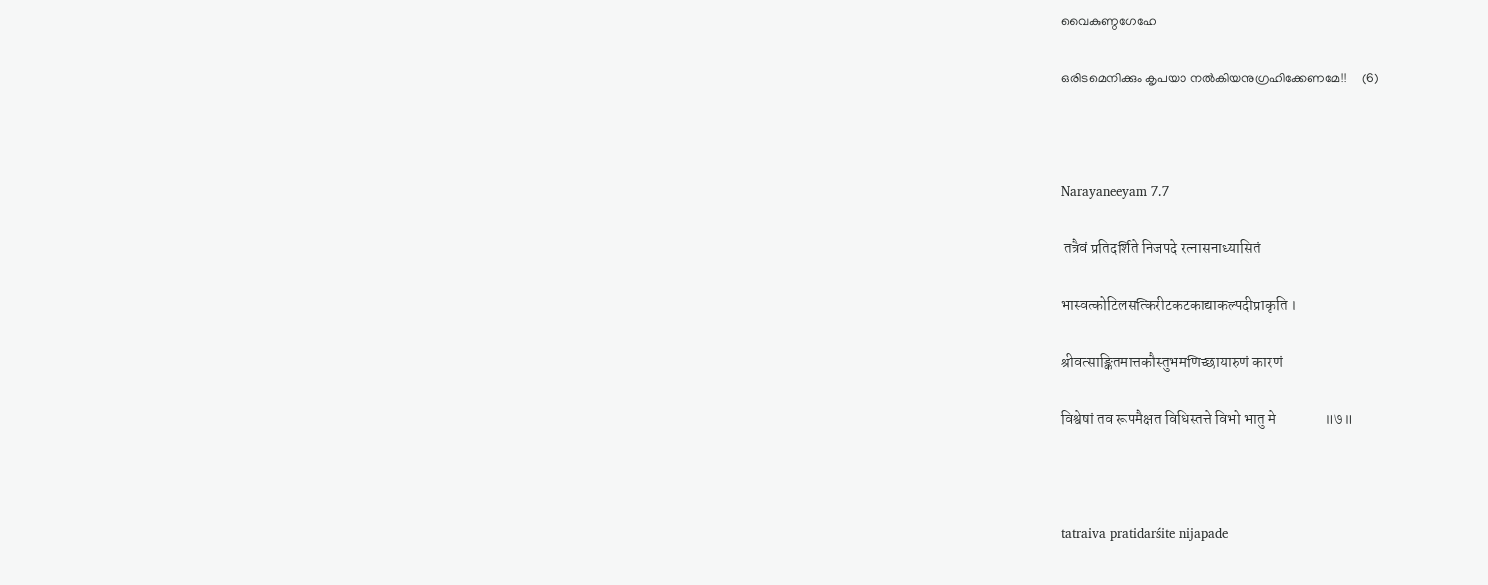വൈകുണ്ഠഗേഹേ

ഒരിടമെനിക്കും കൃപയാ നൽകിയനുഗ്രഹിക്കേണമേ!!     (6)



Narayaneeyam 7.7

 तत्रैवं प्रतिदर्शिते निजपदे रत्नासनाध्यासितं

भास्वत्कोटिलसत्किरीटकटकाद्याकल्पदीप्राकृति ।

श्रीवत्साङ्कितमात्तकौस्तुभमणिच्छायारुणं कारणं

विश्वेषां तव रूपमैक्षत विधिस्तत्ते विभो भातु मे                ॥७॥



tatraiva pratidarśite nijapade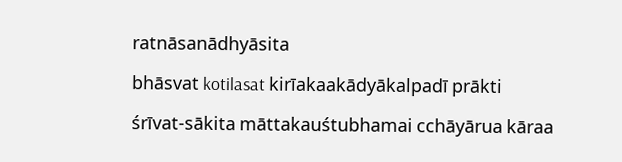ratnāsanādhyāsita

bhāsvat kotilasat kirīakaakādyākalpadī prākti

śrīvat-sākita māttakauśtubhamai cchāyārua kāraa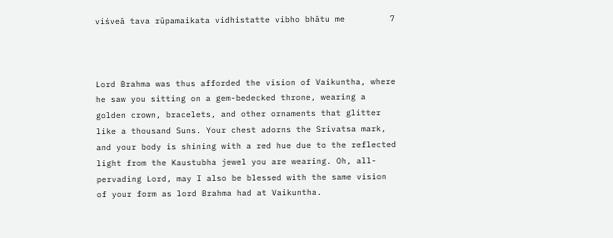viśveā tava rūpamaikata vidhistatte vibho bhātu me         7



Lord Brahma was thus afforded the vision of Vaikuntha, where he saw you sitting on a gem-bedecked throne, wearing a golden crown, bracelets, and other ornaments that glitter like a thousand Suns. Your chest adorns the Srivatsa mark, and your body is shining with a red hue due to the reflected light from the Kaustubha jewel you are wearing. Oh, all-pervading Lord, may I also be blessed with the same vision of your form as lord Brahma had at Vaikuntha.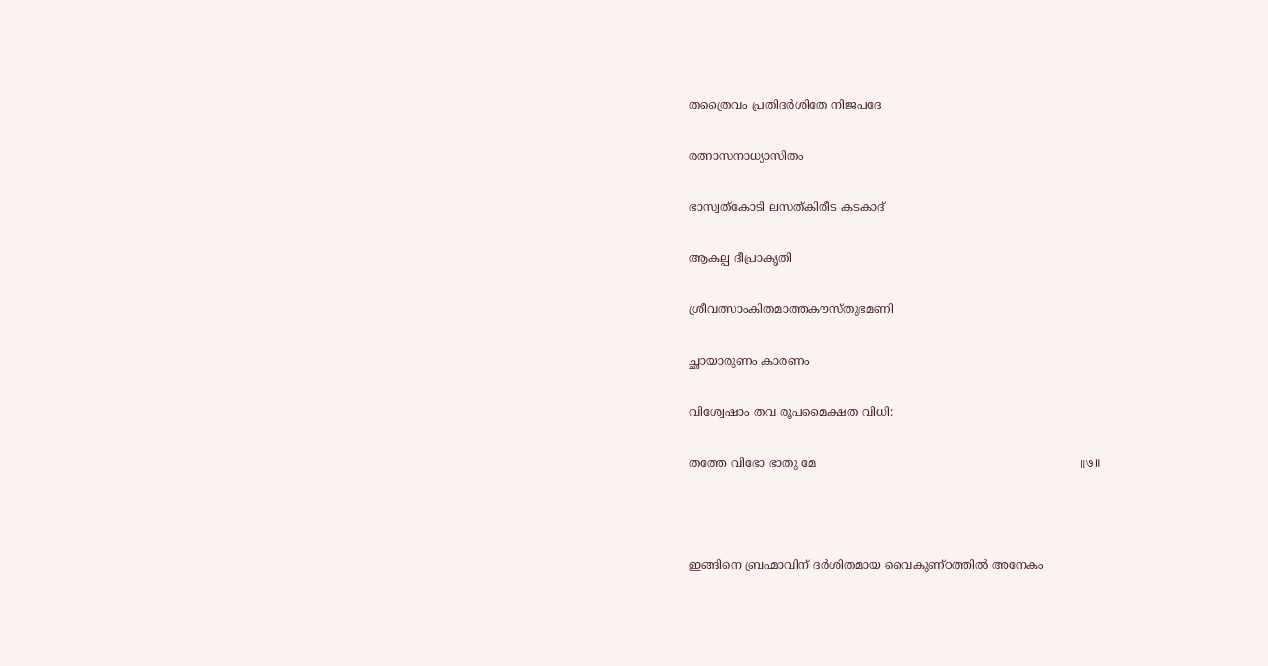തത്രൈവം പ്രതിദർശിതേ നിജപദേ

രത്നാസനാധ്യാസിതം

ഭാസ്വത്കോടി ലസത്കിരീട കടകാദ്

ആകല്പ ദീപ്രാകൃതി

ശ്രീവത്സാംകിതമാത്തകൗസ്തുഭമണി

ച്ഛായാരുണം കാരണം

വിശ്വേഷാം തവ രൂപമൈക്ഷത വിധി:

തത്തേ വിഭോ ഭാതു മേ                                                                       ॥७॥



ഇങ്ങിനെ ബ്രഹ്മാവിന് ദർശിതമായ വൈകുണ്ഠത്തിൽ അനേകം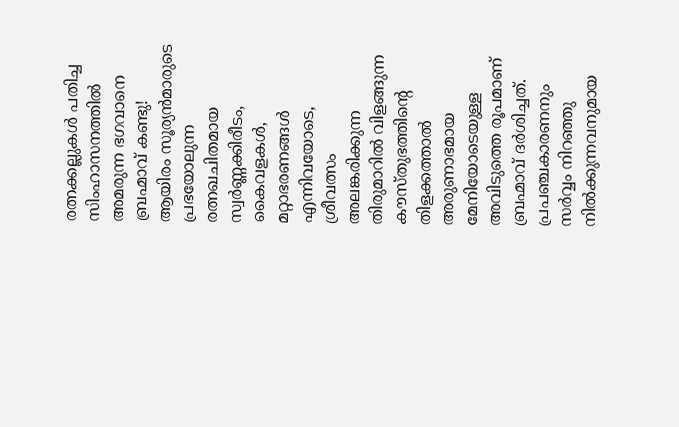രത്നക്കല്ലുകൾ പതിച്ച സിംഹാസനത്തിൽ അമരുന്ന ഭഗവാനെ ബ്രഹ്മാവ് കണ്ടു! ആയിരം സൂര്യൻമാരുടെ പ്രഭയോലുന്ന രത്നഖചിതമായ സ്വർണ്ണക്കിരീടം, കൈവളകൾ, മറ്റാഭരണങ്ങൾ എന്നിവയോടെ, ശ്രീവത്സം അലങ്കരിക്കുന്ന തിരുമാറിൽ വിളങ്ങുന്ന കൗസ്തുഭത്തിന്റെ തിളക്കത്താൽ അരുണാഭമായ മേനിയോടെയുള്ള അവിടുത്തെ രൂപമാണ് ബ്രഹ്മാവ് ദർശിച്ചത്. പ്രപഞ്ചകാരണനും സർവ്വം നിറഞ്ഞു നിൽക്കുന്നവനുമായ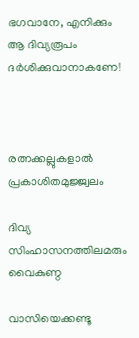ഭഗവാനേ, എനിക്കും ആ ദിവ്യരൂപം ദർശിക്കുവാനാകണേ!



രത്നക്കല്ലുകളാൽ പ്രകാശിതമുജ്ജ്വലം

ദിവ്യ സിംഹാസനത്തിലമരും വൈകുണ്ഠ

വാസിയെക്കണ്ടൂ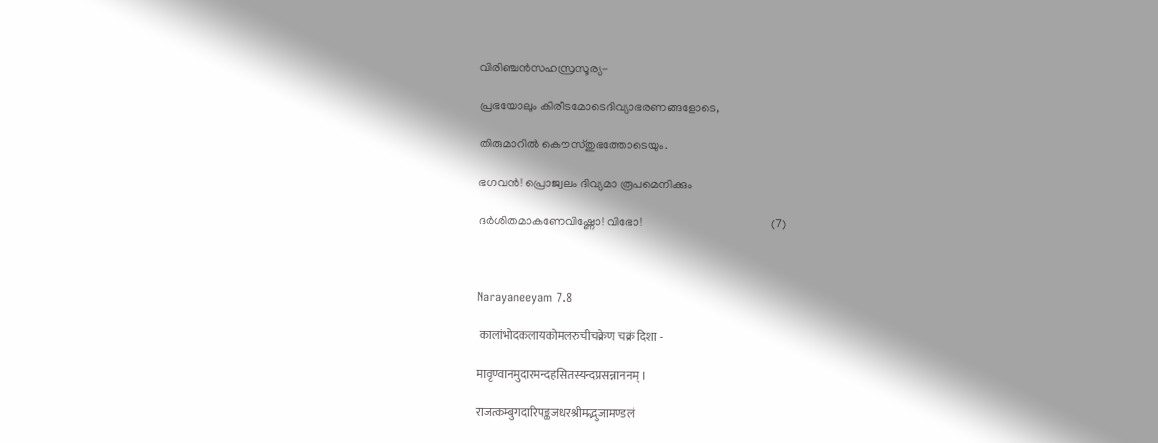വിരിഞ്ചൻസഹസ്രസൂര്യ-

പ്രഭയോലും കിരീടമോടെദിവ്യാഭരണങ്ങളോടെ,

തിരുമാറിൽ കൌസ്തുഭത്തോടെയും.

ഭഗവൻ! പ്രൊജ്വലം ദിവ്യമാ രൂപമെനിക്കും

ദർശിതമാകണേവിഷ്ണോ! വിഭോ!                                            (7)



Narayaneeyam 7.8

 कालांभोदकलायकोमलरुचीचक्रेण चक्रं दिशा -

मावृण्वानमुदारमन्दहसितस्यन्दप्रसन्नाननम् ।

राजत्कम्बुगदारिपङ्कजधरश्रीमद्भुजामण्डलं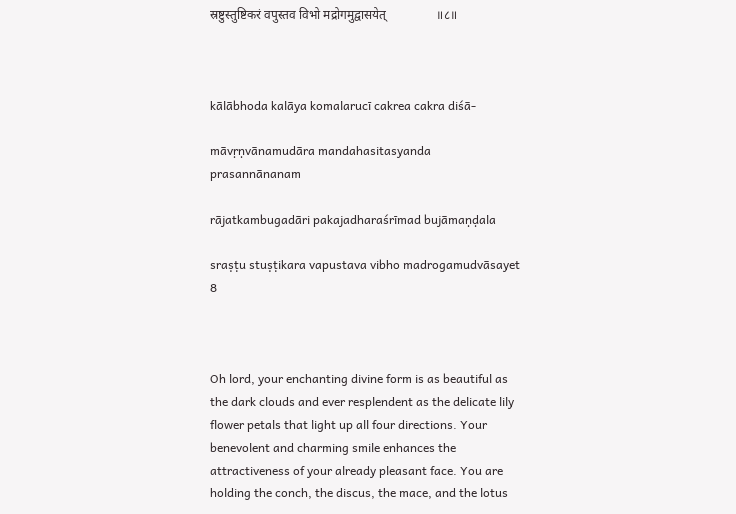स्रष्टुस्तुष्टिकरं वपुस्तव विभो मद्रोगमुद्वासयेत्                ॥८॥



kālābhoda kalāya komalarucī cakrea cakra diśā-

māvṛṇvānamudāra mandahasitasyanda prasannānanam

rājatkambugadāri pakajadharaśrīmad bujāmaṇḍala

sraṣṭu stuṣṭikara vapustava vibho madrogamudvāsayet        8



Oh lord, your enchanting divine form is as beautiful as the dark clouds and ever resplendent as the delicate lily flower petals that light up all four directions. Your benevolent and charming smile enhances the attractiveness of your already pleasant face. You are holding the conch, the discus, the mace, and the lotus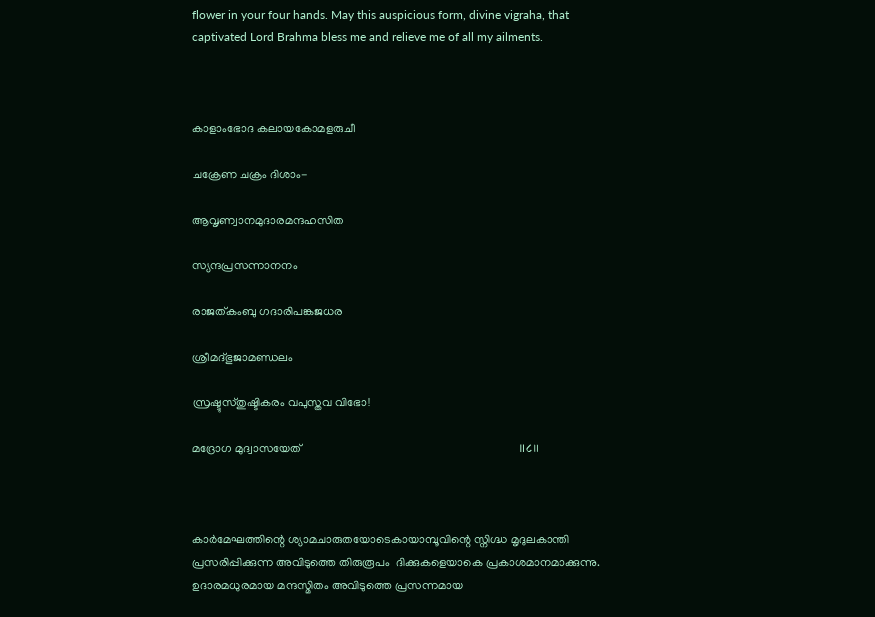flower in your four hands. May this auspicious form, divine vigraha, that captivated Lord Brahma bless me and relieve me of all my ailments.



കാളാംഭോദ കലായകോമളരുചീ

ചക്രേണ ചക്രം ദിശാം-

ആവൃണ്വാനമുദാരമന്ദഹസിത

സ്യന്ദപ്രസന്നാനനം

രാജത്കംബു ഗദാരിപങ്കജധര

ശ്രീമദ്ഭുജാമണ്ഡലം

സ്രഷ്ടുസ്തുഷ്ടികരം വപുസ്തവ വിഭോ!

മദ്രോഗ മുദ്വാസയേത്                                                                          ॥८॥



കാർമേഘത്തിന്റെ ശ്യാമചാരുതയോടെകായാമ്പൂവിന്റെ സ്നിഗ്ദ്ധ മൃദുലകാന്തി പ്രസരിപ്പിക്കുന്ന അവിടുത്തെ തിരുരൂപം  ദിക്കുകളെയാകെ പ്രകാശമാനമാക്കുന്നു. ഉദാരമധുരമായ മന്ദസ്മിതം അവിടുത്തെ പ്രസന്നമായ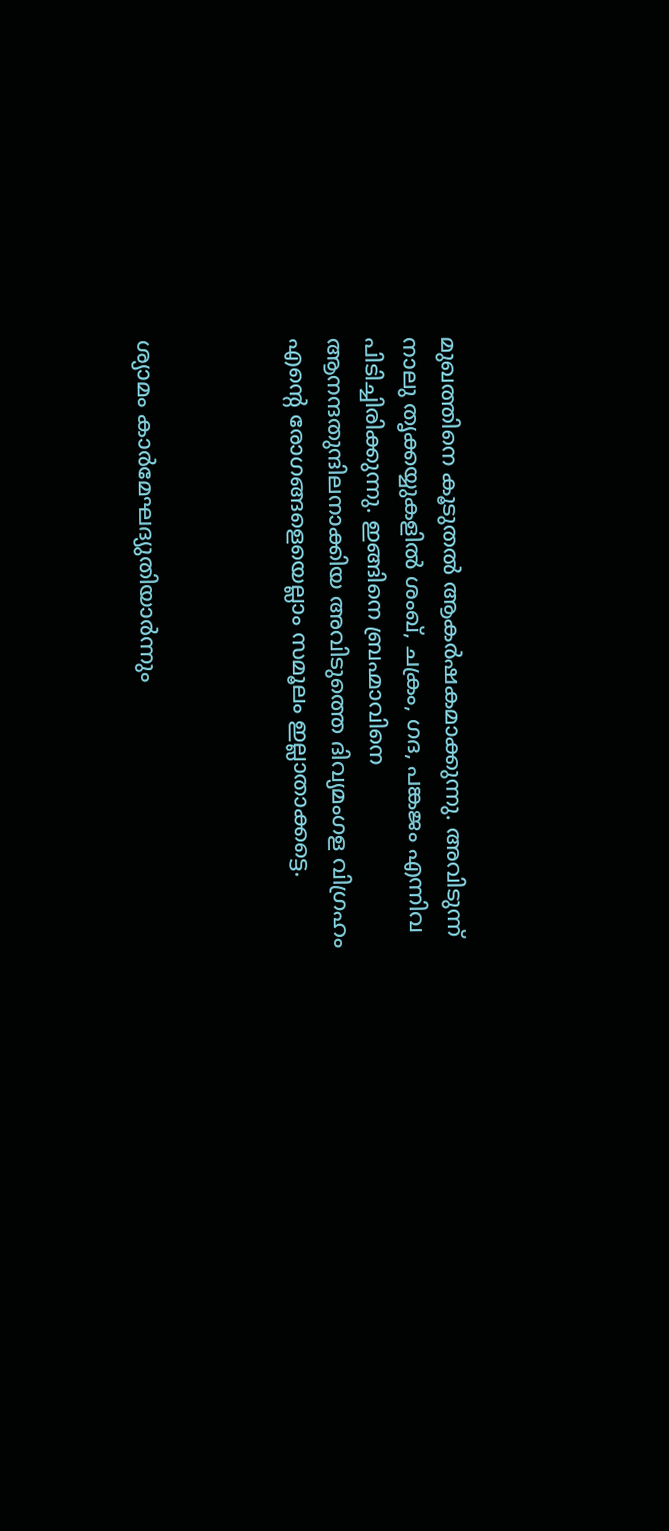മുഖത്തിനെ കൂടുതൽ ആകർഷകമാക്കുന്നു. അവിടുന്ന് നാലു തൃക്കയ്യുകളിൽ ശംഖ്, ചക്രം, ഗദ, പങ്കജം എന്നിവ പിടിച്ചിരിക്കുന്നു. ഇങ്ങിനെ ബ്രഹ്മാവിനെ ആനന്ദതുന്ദിലനാക്കിയ അവിടുത്തെ ദിവ്യമംഗള വിഗ്രഹം എന്റെ രോഗങ്ങളെയെല്ലാം സമൂലം ഇല്ലാതാക്കട്ടെ.



ശ്യാമം കാർമേഘദ്യുതിയാർന്നും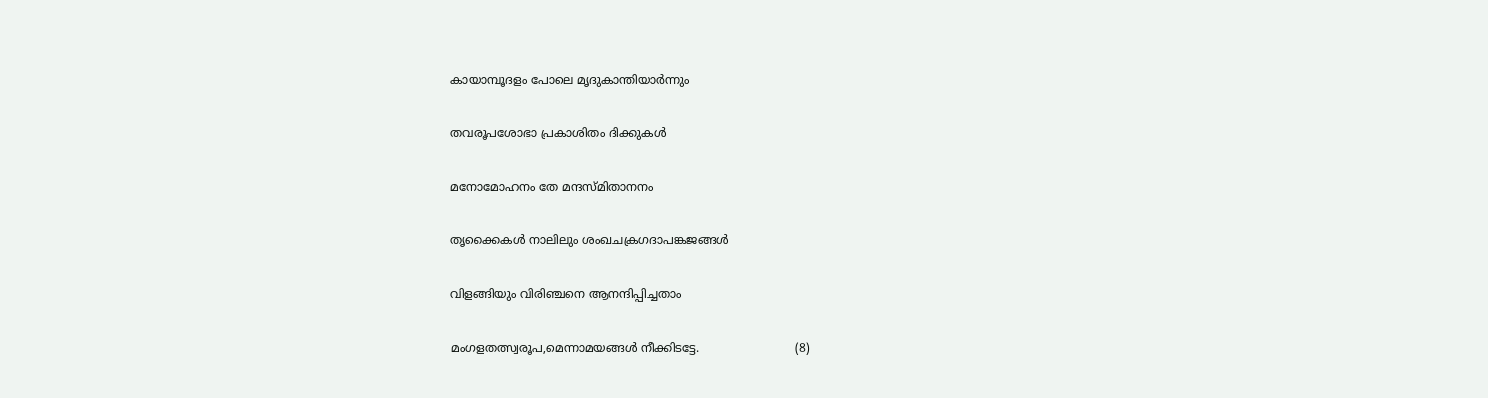കായാമ്പൂദളം പോലെ മൃദുകാന്തിയാർന്നും

തവരൂപശോഭാ പ്രകാശിതം ദിക്കുകൾ

മനോമോഹനം തേ മന്ദസ്മിതാനനം

തൃക്കൈകൾ നാലിലും ശംഖചക്രഗദാപങ്കജങ്ങൾ

വിളങ്ങിയും വിരിഞ്ചനെ ആനന്ദിപ്പിച്ചതാം

മംഗളതത്സ്വരൂപ,മെന്നാമയങ്ങൾ നീക്കിടട്ടേ.                          (8)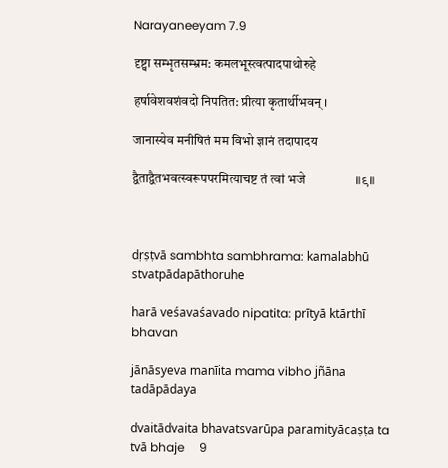Narayaneeyam 7.9

दृष्ट्वा सम्भृतसम्भ्रम: कमलभूस्त्वत्पादपाथोरुहे

हर्षावेशवशंवदो निपतित: प्रीत्या कृतार्थीभवन् ।

जानास्येव मनीषितं मम विभो ज्ञानं तदापादय

द्वैताद्वैतभवत्स्वरूपपरमित्याचष्ट तं त्वां भजे                ॥९॥



dṛṣṭvā sambhta sambhrama: kamalabhū stvatpādapāthoruhe

harā veśavaśavado nipatita: prītyā ktārthī bhavan

jānāsyeva manīita mama vibho jñāna tadāpādaya

dvaitādvaita bhavatsvarūpa paramityācaṣṭa ta tvā bhaje     9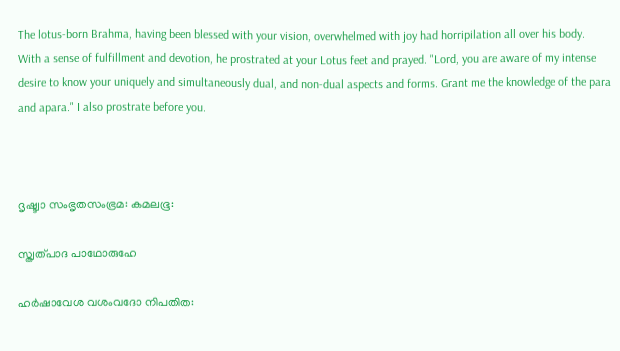The lotus-born Brahma, having been blessed with your vision, overwhelmed with joy had horripilation all over his body.  With a sense of fulfillment and devotion, he prostrated at your Lotus feet and prayed. "Lord, you are aware of my intense desire to know your uniquely and simultaneously dual, and non-dual aspects and forms. Grant me the knowledge of the para and apara." I also prostrate before you.



ദൃഷ്ട്വാ സംഭൃതസംഭ്രമ: കമലഭൂ:

സ്ത്വത്പാദ പാഥോരുഹേ

ഹര്‍ഷാവേശ വശംവദോ നിപതിത: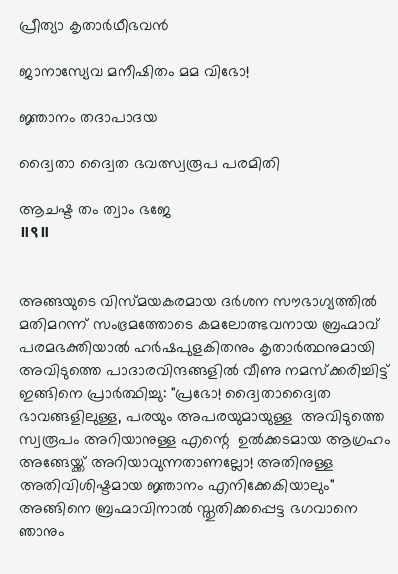പ്രീത്യാ കൃതാര്‍ഥീഭവന്‍

ജാനാസ്യേവ മനീഷിതം മമ വിഭോ!

ജ്ഞാനം തദാപാദയ

ദ്വൈതാ ദ്വൈത ഭവത്സ്വരൂപ പരമിതി

ആചഷ്ട തം ത്വാം ഭജേ                                                                        ॥९॥


അങ്ങയുടെ വിസ്മയകരമായ ദർശന സൗഭാഗ്യത്തിൽ മതിമറന്ന് സംഭ്രമത്തോടെ കമലോത്ഭവനായ ബ്രഹ്മാവ് പരമഭക്തിയാൽ ഹർഷപുളകിതനും കൃതാർത്ഥനുമായി അവിടുത്തെ പാദാരവിന്ദങ്ങളിൽ വീണു നമസ്ക്കരിച്ചിട്ട് ഇങ്ങിനെ പ്രാർത്ഥിച്ചു: "പ്രഭോ! ദ്വൈതാദ്വൈത ഭാവങ്ങളിലുള്ള, പരയും അപരയുമായുള്ള  അവിടുത്തെ സ്വരൂപം അറിയാനുള്ള എന്റെ  ഉൽക്കടമായ ആഗ്രഹം അങ്ങേയ്ക്ക് അറിയാവുന്നതാണല്ലോ! അതിനുള്ള അതിവിശിഷ്ടമായ ജ്ഞാനം എനിക്കേകിയാലും" അങ്ങിനെ ബ്രഹ്മാവിനാൽ സ്തുതിക്കപ്പെട്ട ഭഗവാനെ ഞാനും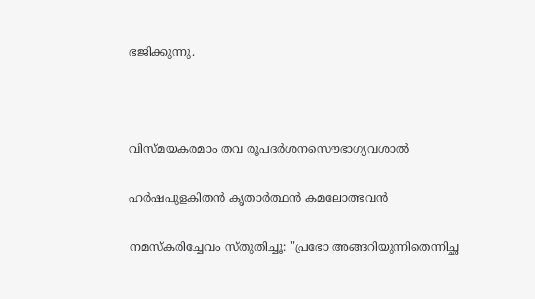ഭജിക്കുന്നു.



വിസ്മയകരമാം തവ രൂപദർശനസൌഭാഗ്യവശാൽ

ഹർഷപുളകിതൻ കൃതാർത്ഥൻ കമലോത്ഭവൻ

നമസ്കരിച്ചേവം സ്തുതിച്ചൂ: "പ്രഭോ അങ്ങറിയുന്നിതെന്നിച്ഛ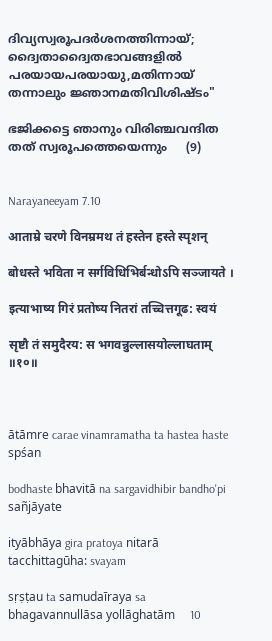ദിവ്യസ്വരൂപദർശനത്തിന്നായ്; ദ്വൈതാദ്വൈതഭാവങ്ങളിൽ പരയായപരയായു,മതിന്നായ്  തന്നാലും ജ്ഞാനമതിവിശിഷ്ടം"

ഭജിക്കട്ടെ ഞാനും വിരിഞ്ചവന്ദിത തത് സ്വരൂപത്തെയെന്നും     (9)


Narayaneeyam 7.10

आताम्रे चरणे विनम्रमथ तं हस्तेन हस्ते स्पृशन्

बोधस्ते भविता न सर्गविधिभिर्बन्धोऽपि सञ्जायते ।

इत्याभाष्य गिरं प्रतोष्य नितरां तच्चित्तगूढ: स्वयं

सृष्टौ तं समुदैरय: स भगवन्नुल्लासयोल्लाघताम्          ॥१०॥



ātāmre carae vinamramatha ta hastea haste spśan

bodhaste bhavitā na sargavidhibir bandho'pi sañjāyate

ityābhāya gira pratoya nitarā tacchittagūha: svayam

sṛṣṭau ta samudaīraya sa bhagavannullāsa yollāghatām     10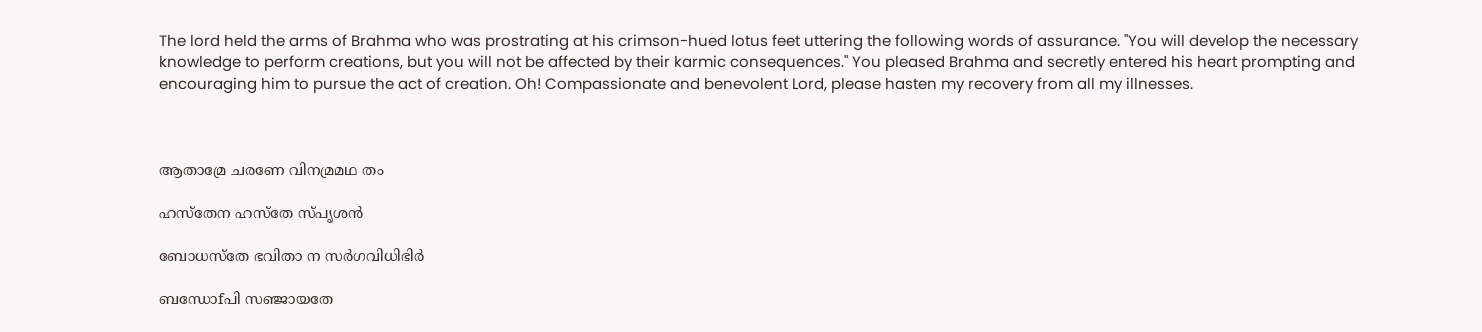The lord held the arms of Brahma who was prostrating at his crimson-hued lotus feet uttering the following words of assurance. "You will develop the necessary knowledge to perform creations, but you will not be affected by their karmic consequences." You pleased Brahma and secretly entered his heart prompting and encouraging him to pursue the act of creation. Oh! Compassionate and benevolent Lord, please hasten my recovery from all my illnesses.



ആതാമ്രേ ചരണേ വിനമ്രമഥ തം

ഹസ്തേന ഹസ്തേ സ്പൃശന്‍

ബോധസ്തേ ഭവിതാ ന സര്‍ഗവിധിഭിര്‍

ബന്ധോfപി സഞ്ജായതേ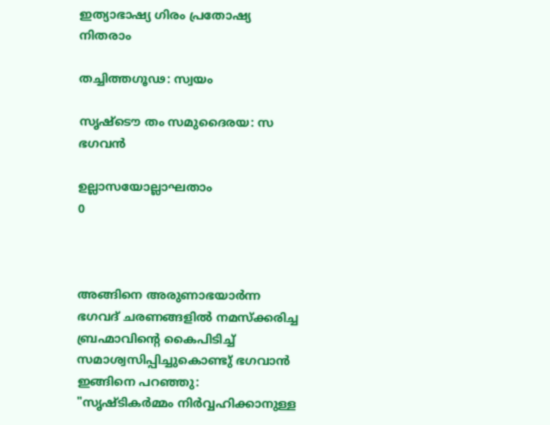ഇത്യാഭാഷ്യ ഗിരം പ്രതോഷ്യ നിതരാം

തച്ചിത്തഗൂഢ: സ്വയം

സൃഷ്ടൌ തം സമുദൈരയ: സ ഭഗവൻ

ഉല്ലാസയോല്ലാഘതാം                      0



അങ്ങിനെ അരുണാഭയാർന്ന ഭഗവദ് ചരണങ്ങളിൽ നമസ്ക്കരിച്ച ബ്രഹ്മാവിന്റെ കൈപിടിച്ച് സമാശ്വസിപ്പിച്ചുകൊണ്ടു് ഭഗവാൻ ഇങ്ങിനെ പറഞ്ഞു: "സൃഷ്ടികർമ്മം നിർവ്വഹിക്കാനുള്ള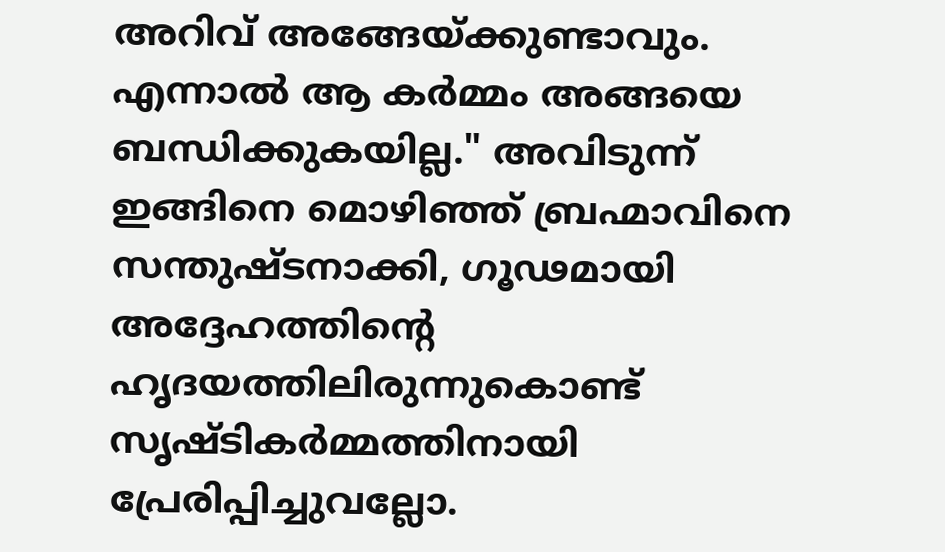അറിവ് അങ്ങേയ്ക്കുണ്ടാവും. എന്നാൽ ആ കർമ്മം അങ്ങയെ ബന്ധിക്കുകയില്ല." അവിടുന്ന് ഇങ്ങിനെ മൊഴിഞ്ഞ് ബ്രഹ്മാവിനെ സന്തുഷ്ടനാക്കി, ഗൂഢമായി അദ്ദേഹത്തിന്റെ ഹൃദയത്തിലിരുന്നുകൊണ്ട്‌ സൃഷ്ടികർമ്മത്തിനായി പ്രേരിപ്പിച്ചുവല്ലോ.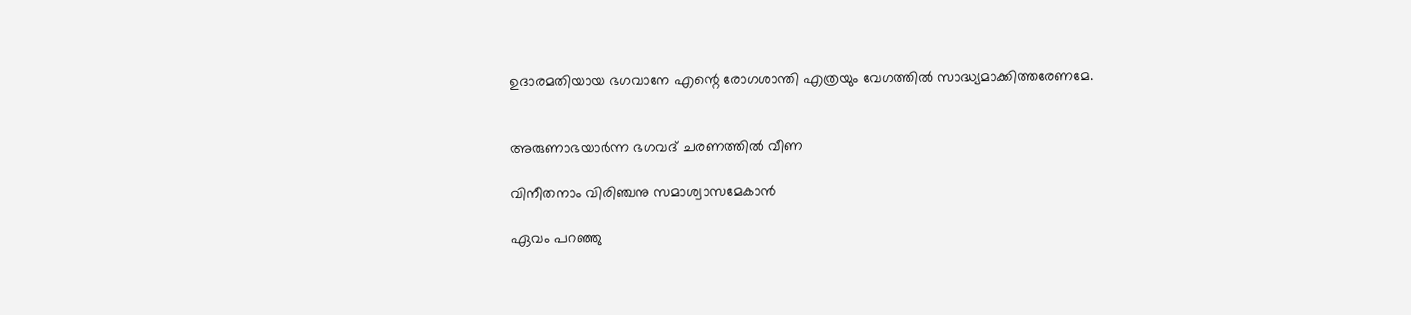ഉദാരമതിയായ ഭഗവാനേ എന്റെ രോഗശാന്തി എത്രയും വേഗത്തിൽ സാദ്ധ്യമാക്കിത്തരേണമേ.


അരുണാഭയാർന്ന ഭഗവദ് ചരണത്തിൽ വീണ

വിനീതനാം വിരിഞ്ചനു സമാശ്വാസമേകാൻ

ഏവം പറഞ്ഞു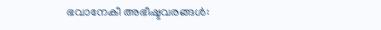ഭവാനേകീ അഭീഷ്ടവരങ്ങൾ: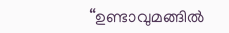“ഉണ്ടാവുമങ്ങിൽ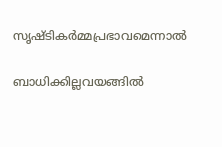സൃഷ്ടികർമ്മപ്രഭാവമെന്നാൽ

ബാധിക്കില്ലവയങ്ങിൽ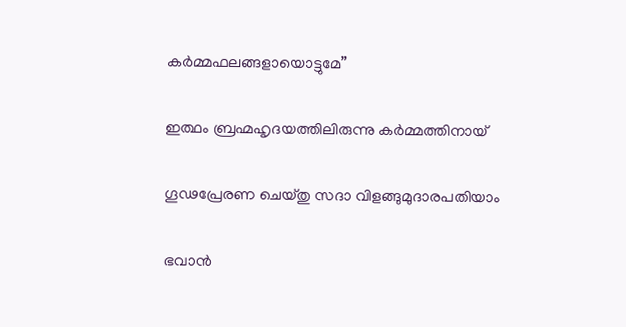കർമ്മഫലങ്ങളായൊട്ടുമേ”

ഇത്ഥം ബ്രഹ്മഹൃദയത്തിലിരുന്നു കർമ്മത്തിനായ്

ഗൂഢപ്രേരണ ചെയ്തു സദാ വിളങ്ങുമുദാരപതിയാം

ഭവാൻ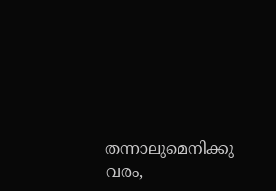തന്നാലുമെനിക്കു വരം,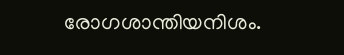രോഗശാന്തിയനിശം.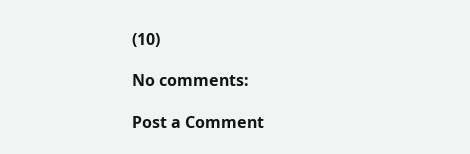(10)

No comments:

Post a Comment